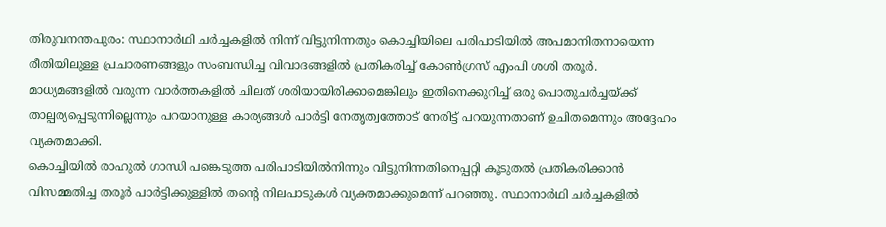തിരുവനന്തപുരം: സ്ഥാനാർഥി ചർച്ചകളിൽ നിന്ന് വിട്ടുനിന്നതും കൊച്ചിയിലെ പരിപാടിയിൽ അപമാനിതനായെന്ന രീതിയിലുള്ള പ്രചാരണങ്ങളും സംബന്ധിച്ച വിവാദങ്ങളിൽ പ്രതികരിച്ച് കോൺഗ്രസ് എംപി ശശി തരൂർ. മാധ്യമങ്ങളിൽ വരുന്ന വാർത്തകളിൽ ചിലത് ശരിയായിരിക്കാമെങ്കിലും ഇതിനെക്കുറിച്ച് ഒരു പൊതുചർച്ചയ്ക്ക് താല്പര്യപ്പെടുന്നില്ലെന്നും പറയാനുള്ള കാര്യങ്ങൾ പാർട്ടി നേതൃത്വത്തോട് നേരിട്ട് പറയുന്നതാണ് ഉചിതമെന്നും അദ്ദേഹം വ്യക്തമാക്കി.
കൊച്ചിയിൽ രാഹുൽ ഗാന്ധി പങ്കെടുത്ത പരിപാടിയിൽനിന്നും വിട്ടുനിന്നതിനെപ്പറ്റി കൂടുതൽ പ്രതികരിക്കാൻ വിസമ്മതിച്ച തരൂർ പാർട്ടിക്കുള്ളിൽ തന്റെ നിലപാടുകൾ വ്യക്തമാക്കുമെന്ന് പറഞ്ഞു. സ്ഥാനാർഥി ചർച്ചകളിൽ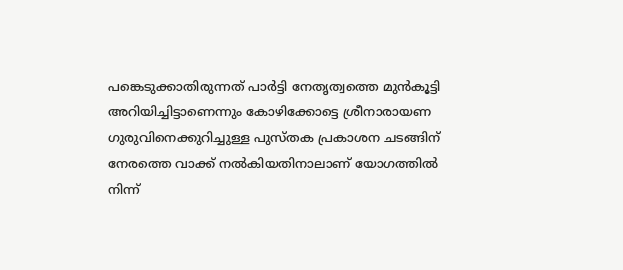പങ്കെടുക്കാതിരുന്നത് പാർട്ടി നേതൃത്വത്തെ മുൻകൂട്ടി അറിയിച്ചിട്ടാണെന്നും കോഴിക്കോട്ടെ ശ്രീനാരായണ ഗുരുവിനെക്കുറിച്ചുള്ള പുസ്തക പ്രകാശന ചടങ്ങിന് നേരത്തെ വാക്ക് നൽകിയതിനാലാണ് യോഗത്തിൽ നിന്ന്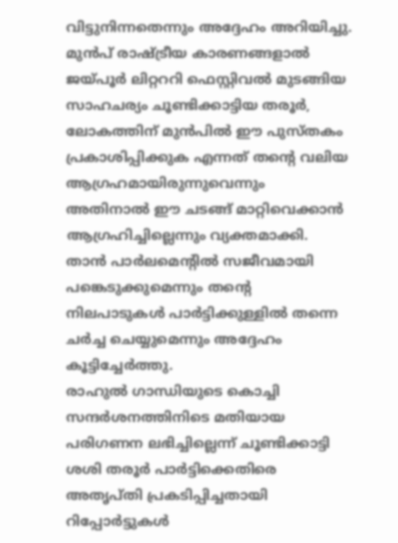വിട്ടുനിന്നതെന്നും അദ്ദേഹം അറിയിച്ചു.
മുൻപ് രാഷ്ട്രീയ കാരണങ്ങളാൽ ജയ്പൂർ ലിറ്റററി ഫെസ്റ്റിവൽ മുടങ്ങിയ സാഹചര്യം ചൂണ്ടിക്കാട്ടിയ തരൂർ, ലോകത്തിന് മുൻപിൽ ഈ പുസ്തകം പ്രകാശിപ്പിക്കുക എന്നത് തന്റെ വലിയ ആഗ്രഹമായിരുന്നുവെന്നും അതിനാൽ ഈ ചടങ്ങ് മാറ്റിവെക്കാൻ ആഗ്രഹിച്ചില്ലെന്നും വ്യക്തമാക്കി. താൻ പാർലമെന്റിൽ സജീവമായി പങ്കെടുക്കുമെന്നും തന്റെ നിലപാടുകൾ പാർട്ടിക്കുള്ളിൽ തന്നെ ചർച്ച ചെയ്യുമെന്നും അദ്ദേഹം കൂട്ടിച്ചേർത്തു.
രാഹുൽ ഗാന്ധിയുടെ കൊച്ചി സന്ദർശനത്തിനിടെ മതിയായ പരിഗണന ലഭിച്ചില്ലെന്ന് ചൂണ്ടിക്കാട്ടി ശശി തരൂർ പാർട്ടിക്കെതിരെ അതൃപ്തി പ്രകടിപ്പിച്ചതായി റിപ്പോർട്ടുകൾ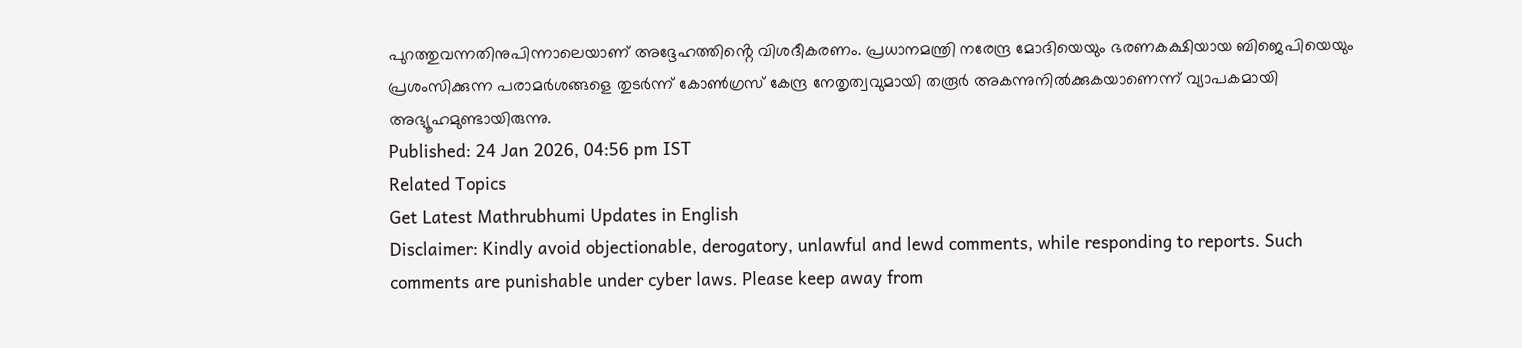പുറത്തുവന്നതിനുപിന്നാലെയാണ് അദ്ദേഹത്തിൻ്റെ വിശദീകരണം. പ്രധാനമന്ത്രി നരേന്ദ്ര മോദിയെയും ഭരണകക്ഷിയായ ബിജെപിയെയും പ്രശംസിക്കുന്ന പരാമർശങ്ങളെ തുടർന്ന് കോൺഗ്രസ് കേന്ദ്ര നേതൃത്വവുമായി തരൂർ അകന്നുനിൽക്കുകയാണെന്ന് വ്യാപകമായി അഭ്യൂഹമുണ്ടായിരുന്നു.
Published: 24 Jan 2026, 04:56 pm IST
Related Topics
Get Latest Mathrubhumi Updates in English
Disclaimer: Kindly avoid objectionable, derogatory, unlawful and lewd comments, while responding to reports. Such comments are punishable under cyber laws. Please keep away from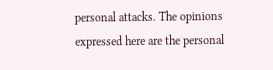personal attacks. The opinions expressed here are the personal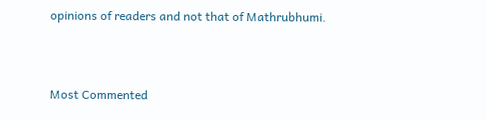opinions of readers and not that of Mathrubhumi.



Most Commented